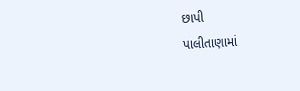છાપી
પાલીતાણામાં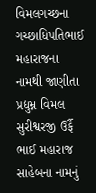વિમલગચ્છના ગચ્છાધિપતિભાઈ મહારાજના નામથી જાણીતા પ્રદ્યુમ્ન વિમલ સુરીશ્વરજી ઉર્ફૈ ભાઈ મહારાજ સાહેબના નામનું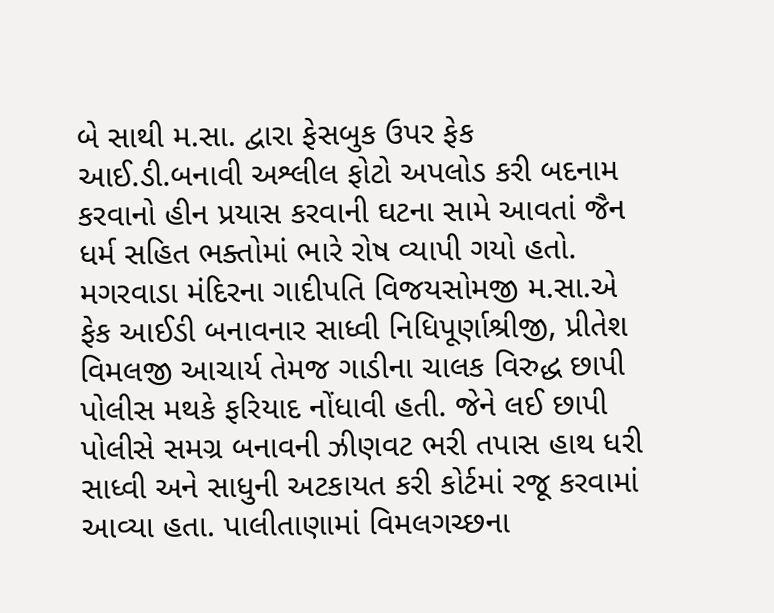બે સાથી મ.સા. દ્વારા ફેસબુક ઉપર ફેક આઈ.ડી.બનાવી અશ્લીલ ફોટો અપલોડ કરી બદનામ કરવાનો હીન પ્રયાસ કરવાની ઘટના સામે આવતાં જૈન ધર્મ સહિત ભક્તોમાં ભારે રોષ વ્યાપી ગયો હતો. મગરવાડા મંદિરના ગાદીપતિ વિજયસોમજી મ.સા.એ ફેક આઈડી બનાવનાર સાધ્વી નિધિપૂર્ણાશ્રીજી, પ્રીતેશ વિમલજી આચાર્ય તેમજ ગાડીના ચાલક વિરુદ્ધ છાપી પોલીસ મથકે ફરિયાદ નોંધાવી હતી. જેને લઈ છાપી પોલીસે સમગ્ર બનાવની ઝીણવટ ભરી તપાસ હાથ ધરી સાધ્વી અને સાધુની અટકાયત કરી કોર્ટમાં રજૂ કરવામાં આવ્યા હતા. પાલીતાણામાં વિમલગચ્છના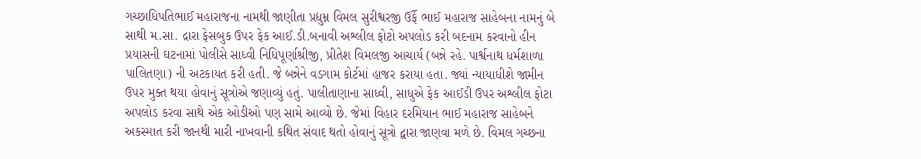ગચ્છાધિપતિભાઈ મહારાજના નામથી જાણીતા પ્રદ્યુમ્ન વિમલ સુરીશ્વરજી ઉર્ફૈ ભાઈ મહારાજ સાહેબના નામનું બે સાથી મ.સા. દ્રારા ફેસબુક ઉપર ફેક આઈ.ડી.બનાવી અશ્લીલ ફોટો અપલોડ કરી બદનામ કરવાનો હીન પ્રયાસની ઘટનામાં પોલીસે સાધ્વી નિધિપૂર્ણાશ્રીજી, પ્રીતેશ વિમલજી આચાર્ય (બન્ને રહે. પાર્શ્વનાથ ધર્મશાળા પાલિતણા) ની અટકાયત કરી હતી. જે બન્નેને વડગામ કોર્ટમાં હાજર કરાયા હતા. જ્યાં ન્યાયાધીશે જામીન ઉપર મુક્ત થયા હોવાનું સૂત્રોએ જણાવ્યું હતું. પાલીતાણાના સાધ્વી, સાધુએ ફેક આઈડી ઉપર અશ્લીલ ફોટા અપલોડ કરવા સાથે એક ઓડીઓ પણ સામે આવ્યો છે. જેમાં વિહાર દરમિયાન ભાઈ મહારાજ સાહેબને અકસ્માત કરી જાનથી મારી નાખવાની કથિત સંવાદ થતો હોવાનું સૂત્રો દ્વારા જાણવા મળે છે. વિમલ ગચ્છના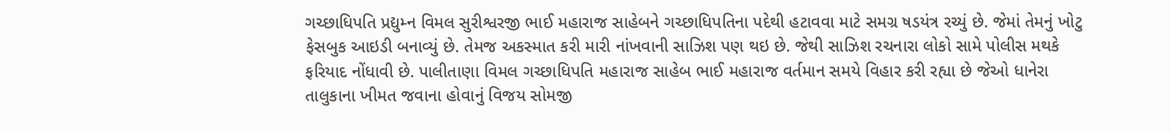ગચ્છાધિપતિ પ્રદ્યુમ્ન વિમલ સુરીશ્વરજી ભાઈ મહારાજ સાહેબને ગચ્છાધિપતિના પદેથી હટાવવા માટે સમગ્ર ષડયંત્ર રચ્યું છે. જેમાં તેમનું ખોટુ ફેસબુક આઇડી બનાવ્યું છે. તેમજ અકસ્માત કરી મારી નાંખવાની સાઝિશ પણ થઇ છે. જેથી સાઝિશ રચનારા લોકો સામે પોલીસ મથકે ફરિયાદ નોંધાવી છે. પાલીતાણા વિમલ ગચ્છાધિપતિ મહારાજ સાહેબ ભાઈ મહારાજ વર્તમાન સમયે વિહાર કરી રહ્યા છે જેઓ ધાનેરા તાલુકાના ખીમત જવાના હોવાનું વિજય સોમજી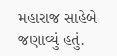મહારાજ સાહેબે જણાવ્યું હતું.